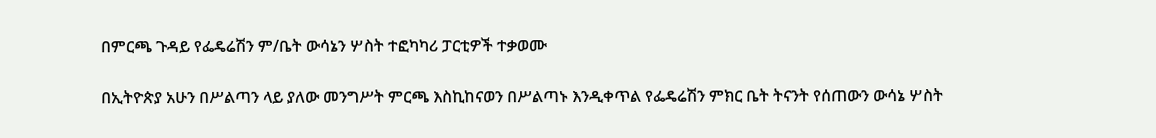በምርጫ ጉዳይ የፌዴሬሽን ም/ቤት ውሳኔን ሦስት ተፎካካሪ ፓርቲዎች ተቃወሙ

በኢትዮጵያ አሁን በሥልጣን ላይ ያለው መንግሥት ምርጫ እስኪከናወን በሥልጣኑ እንዲቀጥል የፌዴሬሽን ምክር ቤት ትናንት የሰጠውን ውሳኔ ሦስት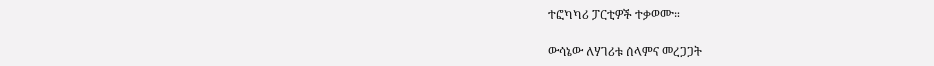ተፎካካሪ ፓርቲዎች ተቃወሙ።

ውሳኔው ለሃገሪቱ ሰላምና መረጋጋት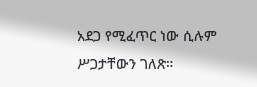አደጋ የሚፈጥር ነው ሲሉም ሥጋታቸውን ገለጽ።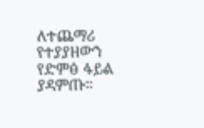ለተጨማሪ የተያያዘውን የድምፅ ፋይል ያዳምጡ።